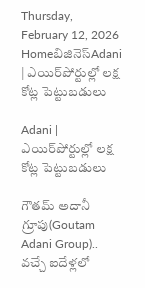Thursday, February 12, 2026
Homeబిజినెస్Adani | ఎయిర్‌పోర్టుల్లో లక్ష కోట్ల పెట్టుబడులు

Adani | ఎయిర్‌పోర్టుల్లో లక్ష కోట్ల పెట్టుబడులు

గౌతమ్ అదానీ గ్రూపు(Goutam Adani Group).. వచ్చే ఐదేళ్లలో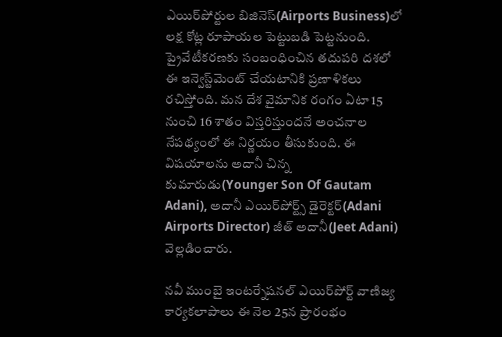ఎయిర్‌పోర్టుల బిజినెస్‌(Airports Business)లో లక్ష కోట్ల రూపాయల పెట్టుబడి పెట్టనుంది. ప్రైవేటీకరణకు సంబంధించిన తదుపరి దశలో ఈ ఇన్వెస్ట్‌మెంట్ చేయటానికి ప్రణాళికలు రచిస్తోంది. మన దేశ వైమానిక రంగం ఏటా 15 నుంచి 16 శాతం విస్తరిస్తుందనే అంచనాల నేపథ్యంలో ఈ నిర్ణయం తీసుకుంది. ఈ విషయాలను అదానీ చిన్న కుమారుడు(Younger Son Of Gautam Adani), అదానీ ఎయిర్‌పోర్ట్స్ డైరెక్టర్(Adani Airports Director) జీత్ అదానీ(Jeet Adani) వెల్లడించారు.

నవీ ముంబై ఇంటర్నేషనల్ ఎయిర్‌పోర్ట్ వాణిజ్య కార్యకలాపాలు ఈ నెల 25న ప్రారంభం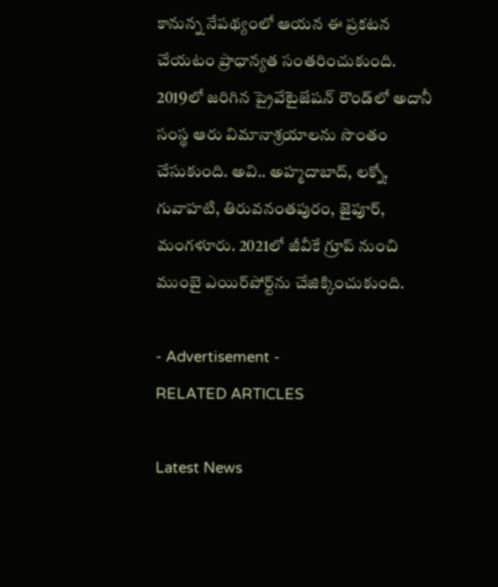కానున్న నేపథ్యంలో ఆయన ఈ ప్రకటన చేయటం ప్రాధాన్యత సంతరించుకుంది. 2019లో జరిగిన ప్రైవేటైజేషన్ రౌండ్‌లో అదానీ సంస్థ ఆరు విమానాశ్రయాలను సొంతం చేసుకుంది. అవి.. అహ్మదాబాద్, లక్నో, గువాహటి, తిరువనంతపురం, జైపూర్, మంగళూరు. 2021లో జీవీకే గ్రూప్ నుంచి ముంబై ఎయిర్‌పోర్ట్‌ను చేజిక్కించుకుంది.

- Advertisement -
RELATED ARTICLES

Latest News